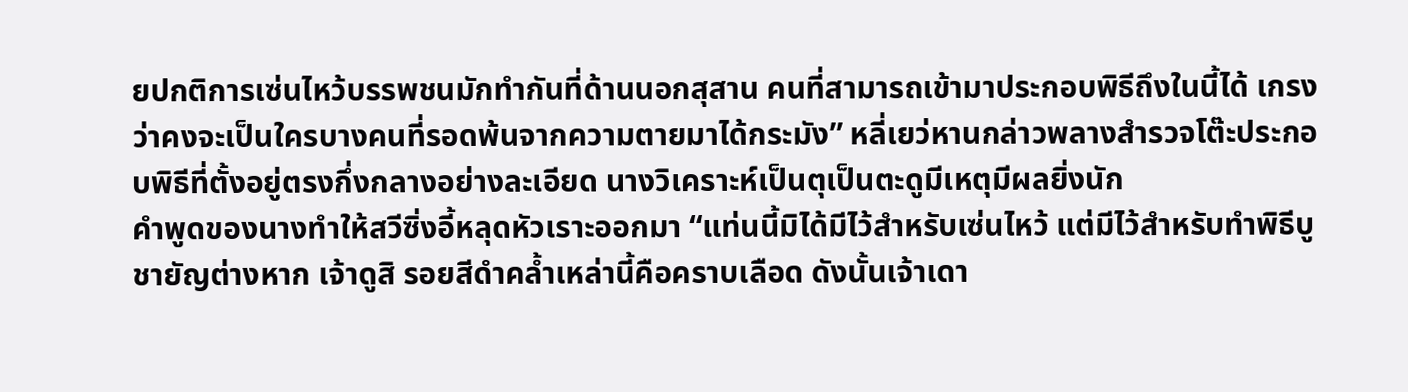ยปกติการเซ่นไหว้บรรพชนมักทำกันที่ด้านนอกสุสาน คนที่สามารถเข้ามาประกอบพิธีถึงในนี้ได้ เกรงว่าคงจะเป็นใครบางคนที่รอดพ้นจากความตายมาได้กระมัง” หลี่เยว่หานกล่าวพลางสำรวจโต๊ะประกอบพิธีที่ตั้งอยู่ตรงกึ่งกลางอย่างละเอียด นางวิเคราะห์เป็นตุเป็นตะดูมีเหตุมีผลยิ่งนัก
คำพูดของนางทำให้สวีซิ่งอี้หลุดหัวเราะออกมา “แท่นนี้มิได้มีไว้สำหรับเซ่นไหว้ แต่มีไว้สำหรับทำพิธีบูชายัญต่างหาก เจ้าดูสิ รอยสีดำคล้ำเหล่านี้คือคราบเลือด ดังนั้นเจ้าเดา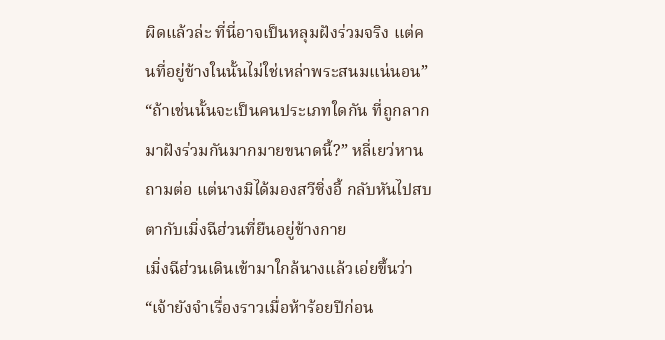ผิดแล้วล่ะ ที่นี่อาจเป็นหลุมฝังร่วมจริง แต่คนที่อยู่ข้างในนั้นไม่ใช่เหล่าพระสนมแน่นอน”
“ถ้าเช่นนั้นจะเป็นคนประเภทใดกัน ที่ถูกลากมาฝังร่วมกันมากมายขนาดนี้?” หลี่เยว่หานถามต่อ แต่นางมิได้มองสวีซิ่งอี้ กลับหันไปสบตากับเมิ่งฉีฮ่วนที่ยืนอยู่ข้างกาย
เมิ่งฉีฮ่วนเดินเข้ามาใกล้นางแล้วเอ่ยขึ้นว่า “เจ้ายังจำเรื่องราวเมื่อห้าร้อยปีก่อน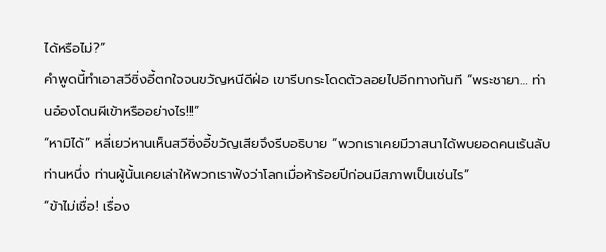ได้หรือไม่?”
คำพูดนี้ทำเอาสวีซิ่งอี้ตกใจจนขวัญหนีดีฝ่อ เขารีบกระโดดตัวลอยไปอีกทางทันที “พระชายา… ท่านอ๋องโดนผีเข้าหรืออย่างไร!!!”
“หามิได้” หลี่เยว่หานเห็นสวีซิ่งอี้ขวัญเสียจึงรีบอธิบาย “พวกเราเคยมีวาสนาได้พบยอดคนเร้นลับท่านหนึ่ง ท่านผู้นั้นเคยเล่าให้พวกเราฟังว่าโลกเมื่อห้าร้อยปีก่อนมีสภาพเป็นเช่นไร”
“ข้าไม่เชื่อ! เรื่อง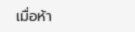เมื่อห้า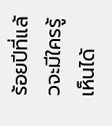ร้อยปีที่แล้วจะมีใครรู้เห็นได้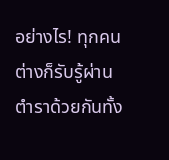อย่างไร! ทุกคนต่างก็รับรู้ผ่านตำราด้วยกันทั้ง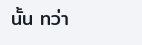นั้น ทว่า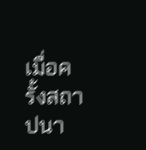เมื่อครั้งสถาปนา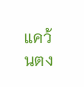แคว้นตง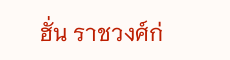ฮั่น ราชวงศ์ก่